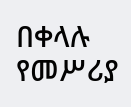በቀላሉ የመሥሪያ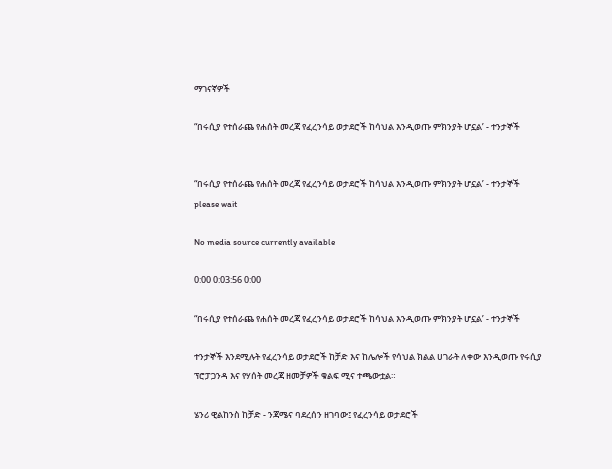ማገናኛዎች

“በሩሲያ የተሰራጨ የሐሰት መረጃ የፈረንሳይ ወታደሮች ከሳህል እንዲወጡ ምክንያት ሆኗል’ - ተንታኞች


“በሩሲያ የተሰራጨ የሐሰት መረጃ የፈረንሳይ ወታደሮች ከሳህል እንዲወጡ ምክንያት ሆኗል’ - ተንታኞች
please wait

No media source currently available

0:00 0:03:56 0:00

“በሩሲያ የተሰራጨ የሐሰት መረጃ የፈረንሳይ ወታደሮች ከሳህል እንዲወጡ ምክንያት ሆኗል’ - ተንታኞች

ተንታኞች እንደሚሉት የፈረንሳይ ወታደሮች ከቻድ እና ከሌሎች የሳህል ክልል ሀገራት ለቀው እንዲወጡ የሩሲያ ፕሮፓጋንዳ እና የሃሰት መረጃ ዘመቻዎች ቁልፍ ሚና ተጫውቷል።

ሄንሪ ዊልከንስ ከቻድ - ንጃሜና ባደረሰን ዘገባው፤ የፈረንሳይ ወታደሮች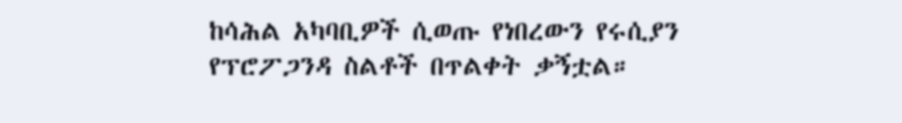ከሳሕል አካባቢዎች ሲወጡ የነበረውን የሩሲያን የፕሮፖጋንዳ ስልቶች በጥልቀት ቃኝቷል።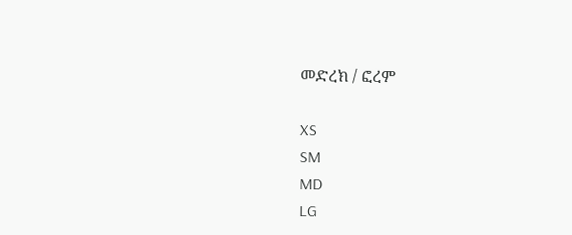መድረክ / ፎረም

XS
SM
MD
LG